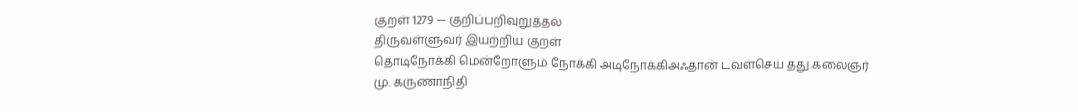குறள் 1279 — குறிப்பறிவுறுத்தல்
திருவள்ளுவர் இயற்றிய குறள்
தொடிநோக்கி மென்றோளும் நோக்கி அடிநோக்கிஅஃதான் டவள்செய் தது.கலைஞர் மு. கருணாநிதி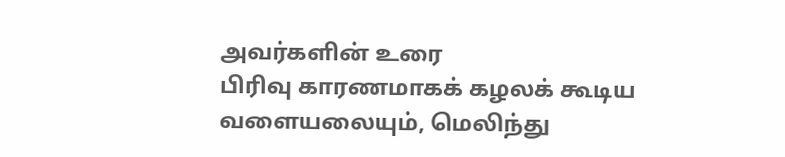அவர்களின் உரை
பிரிவு காரணமாகக் கழலக் கூடிய வளையலையும், மெலிந்து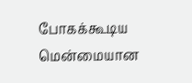போகக்கூடிய மென்மையான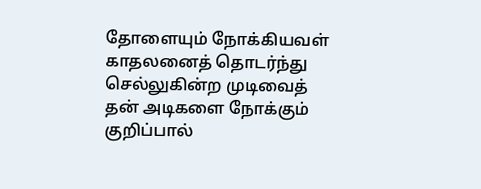தோளையும் நோக்கியவள் காதலனைத் தொடர்ந்து செல்லுகின்ற முடிவைத் தன் அடிகளை நோக்கும் குறிப்பால்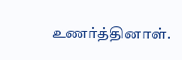உணர்த்தினாள்.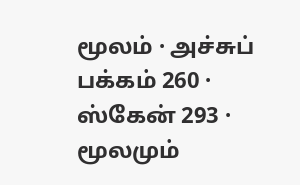மூலம் · அச்சுப் பக்கம் 260 · ஸ்கேன் 293 · மூலமும்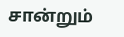சான்றும்